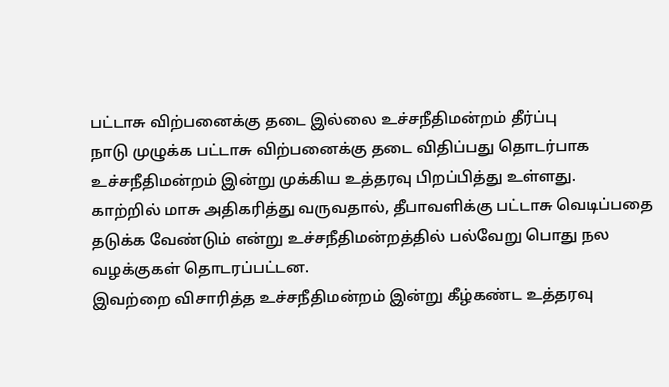பட்டாசு விற்பனைக்கு தடை இல்லை உச்சநீதிமன்றம் தீர்ப்பு
நாடு முழுக்க பட்டாசு விற்பனைக்கு தடை விதிப்பது தொடர்பாக உச்சநீதிமன்றம் இன்று முக்கிய உத்தரவு பிறப்பித்து உள்ளது.
காற்றில் மாசு அதிகரித்து வருவதால், தீபாவளிக்கு பட்டாசு வெடிப்பதை தடுக்க வேண்டும் என்று உச்சநீதிமன்றத்தில் பல்வேறு பொது நல வழக்குகள் தொடரப்பட்டன.
இவற்றை விசாரித்த உச்சநீதிமன்றம் இன்று கீழ்கண்ட உத்தரவு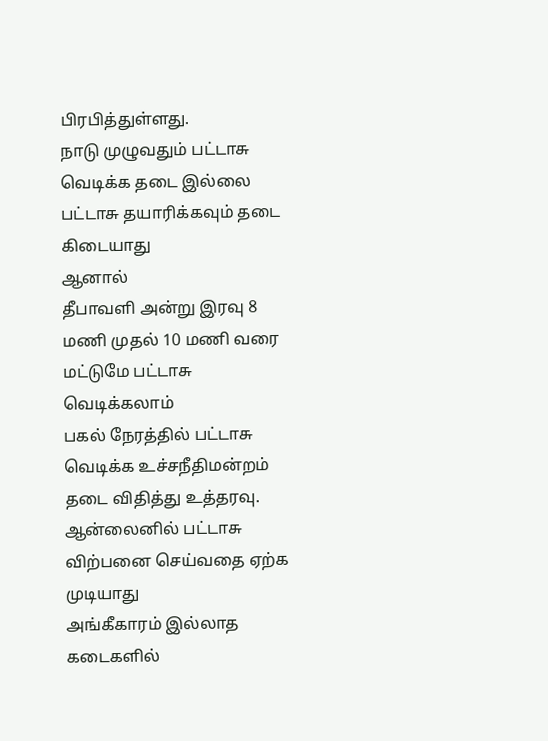பிரபித்துள்ளது.
நாடு முழுவதும் பட்டாசு வெடிக்க தடை இல்லை
பட்டாசு தயாரிக்கவும் தடை கிடையாது
ஆனால்
தீபாவளி அன்று இரவு 8 மணி முதல் 10 மணி வரை மட்டுமே பட்டாசு வெடிக்கலாம்
பகல் நேரத்தில் பட்டாசு வெடிக்க உச்சநீதிமன்றம் தடை விதித்து உத்தரவு.
ஆன்லைனில் பட்டாசு விற்பனை செய்வதை ஏற்க முடியாது
அங்கீகாரம் இல்லாத கடைகளில்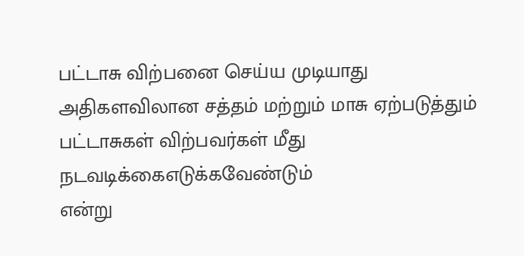பட்டாசு விற்பனை செய்ய முடியாது
அதிகளவிலான சத்தம் மற்றும் மாசு ஏற்படுத்தும் பட்டாசுகள் விற்பவர்கள் மீது நடவடிக்கைஎடுக்கவேண்டும்
என்று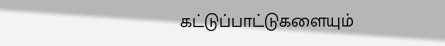கட்டுப்பாட்டுகளையும்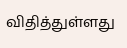விதித்துள்ளது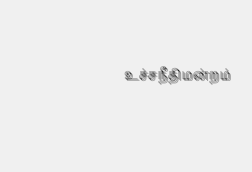உச்சநீதிமன்றம்